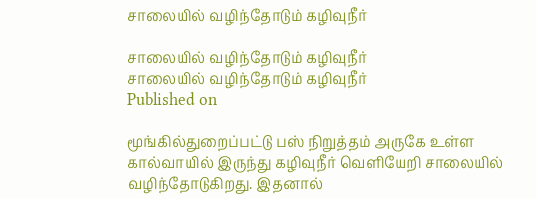சாலையில் வழிந்தோடும் கழிவுநீர்

சாலையில் வழிந்தோடும் கழிவுநீர்
சாலையில் வழிந்தோடும் கழிவுநீர்
Published on

மூங்கில்துறைப்பட்டு பஸ் நிறுத்தம் அருகே உள்ள கால்வாயில் இருந்து கழிவுநீர் வெளியேறி சாலையில் வழிந்தோடுகிறது. இதனால்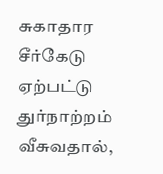சுகாதார சீர்கேடு ஏற்பட்டு துர்நாற்றம் வீசுவதால்,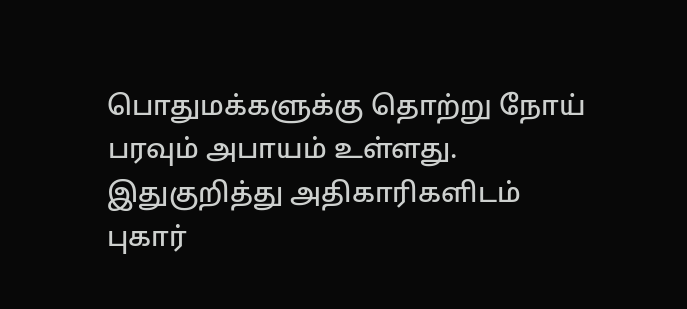பொதுமக்களுக்கு தொற்று நோய் பரவும் அபாயம் உள்ளது. இதுகுறித்து அதிகாரிகளிடம் புகார்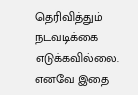தெரிவித்தும் நடவடிக்கை எடுக்கவில்லை. எனவே இதை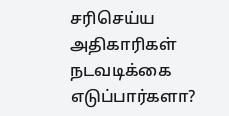சரிசெய்ய அதிகாரிகள் நடவடிக்கை எடுப்பார்களா?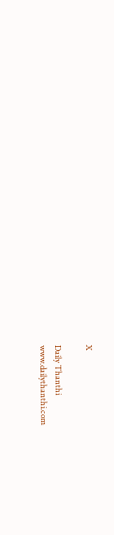X

Daily Thanthi
www.dailythanthi.com